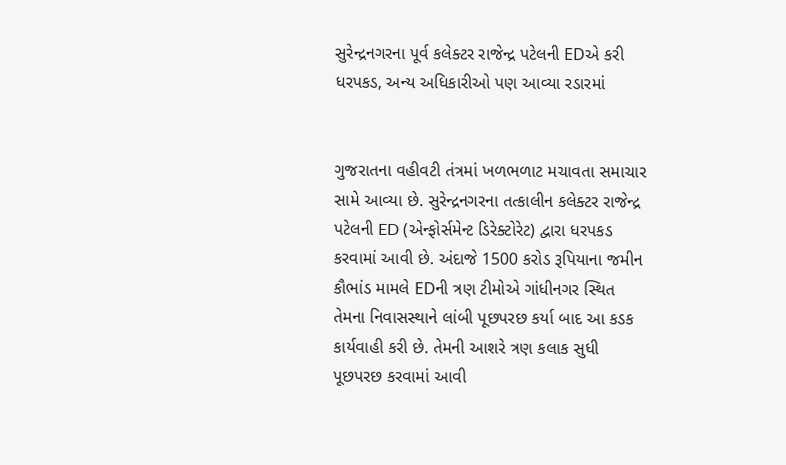સુરેન્દ્રનગરના પૂર્વ કલેક્ટર રાજેન્દ્ર પટેલની EDએ કરી ધરપકડ, અન્ય અધિકારીઓ પણ આવ્યા રડારમાં


ગુજરાતના વહીવટી તંત્રમાં ખળભળાટ મચાવતા સમાચાર સામે આવ્યા છે. સુરેન્દ્રનગરના તત્કાલીન કલેક્ટર રાજેન્દ્ર પટેલની ED (એન્ફોર્સમેન્ટ ડિરેક્ટોરેટ) દ્વારા ધરપકડ કરવામાં આવી છે. અંદાજે 1500 કરોડ રૂપિયાના જમીન કૌભાંડ મામલે EDની ત્રણ ટીમોએ ગાંધીનગર સ્થિત તેમના નિવાસસ્થાને લાંબી પૂછપરછ કર્યા બાદ આ કડક કાર્યવાહી કરી છે. તેમની આશરે ત્રણ કલાક સુધી પૂછપરછ કરવામાં આવી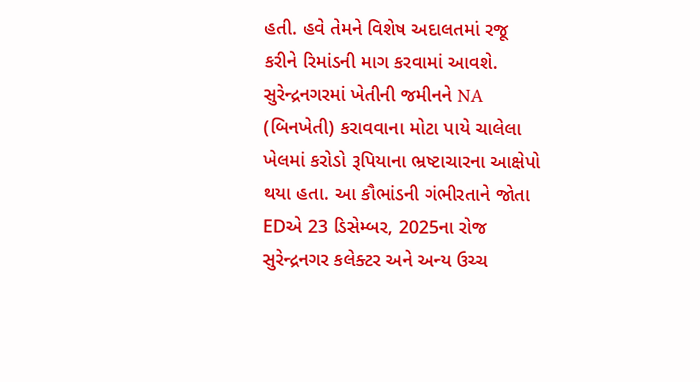હતી. હવે તેમને વિશેષ અદાલતમાં રજૂ કરીને રિમાંડની માગ કરવામાં આવશે.
સુરેન્દ્રનગરમાં ખેતીની જમીનને NA (બિનખેતી) કરાવવાના મોટા પાયે ચાલેલા ખેલમાં કરોડો રૂપિયાના ભ્રષ્ટાચારના આક્ષેપો થયા હતા. આ કૌભાંડની ગંભીરતાને જોતા EDએ 23 ડિસેમ્બર, 2025ના રોજ સુરેન્દ્રનગર કલેક્ટર અને અન્ય ઉચ્ચ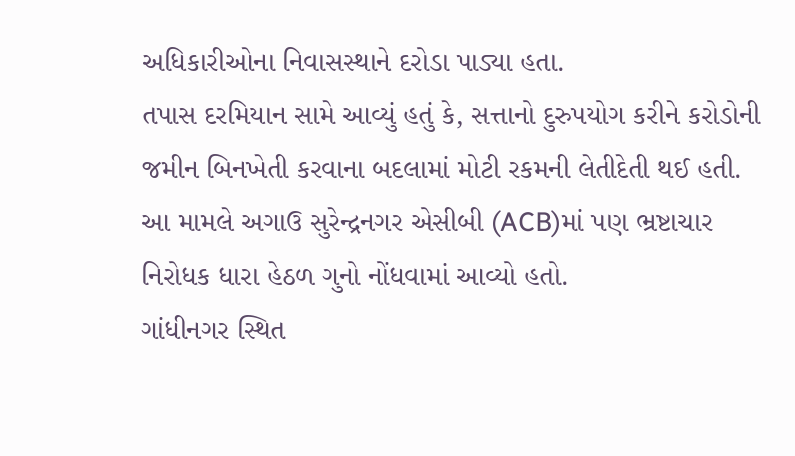અધિકારીઓના નિવાસસ્થાને દરોડા પાડ્યા હતા.
તપાસ દરમિયાન સામે આવ્યું હતું કે, સત્તાનો દુરુપયોગ કરીને કરોડોની જમીન બિનખેતી કરવાના બદલામાં મોટી રકમની લેતીદેતી થઈ હતી. આ મામલે અગાઉ સુરેન્દ્રનગર એસીબી (ACB)માં પણ ભ્રષ્ટાચાર નિરોધક ધારા હેઠળ ગુનો નોંધવામાં આવ્યો હતો.
ગાંધીનગર સ્થિત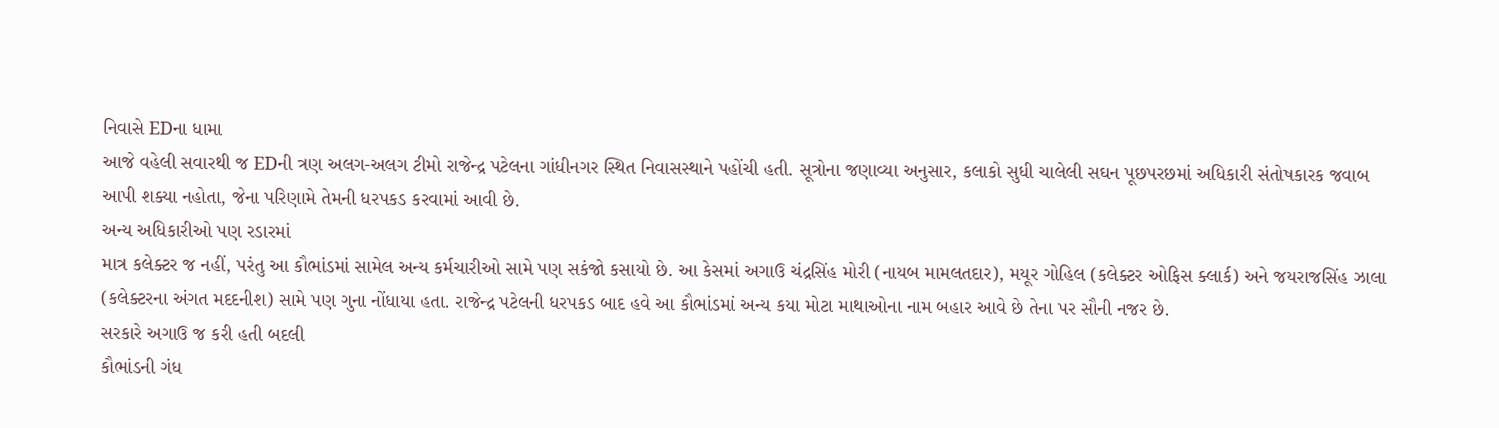નિવાસે EDના ધામા
આજે વહેલી સવારથી જ EDની ત્રણ અલગ-અલગ ટીમો રાજેન્દ્ર પટેલના ગાંધીનગર સ્થિત નિવાસસ્થાને પહોંચી હતી. સૂત્રોના જણાવ્યા અનુસાર, કલાકો સુધી ચાલેલી સઘન પૂછપરછમાં અધિકારી સંતોષકારક જવાબ આપી શક્યા નહોતા, જેના પરિણામે તેમની ધરપકડ કરવામાં આવી છે.
અન્ય અધિકારીઓ પણ રડારમાં
માત્ર કલેક્ટર જ નહીં, પરંતુ આ કૌભાંડમાં સામેલ અન્ય કર્મચારીઓ સામે પણ સકંજો કસાયો છે. આ કેસમાં અગાઉ ચંદ્રસિંહ મોરી (નાયબ મામલતદાર), મયૂર ગોહિલ (કલેક્ટર ઓફિસ ક્લાર્ક) અને જયરાજસિંહ ઝાલા (કલેક્ટરના અંગત મદદનીશ) સામે પણ ગુના નોંધાયા હતા. રાજેન્દ્ર પટેલની ધરપકડ બાદ હવે આ કૌભાંડમાં અન્ય કયા મોટા માથાઓના નામ બહાર આવે છે તેના પર સૌની નજર છે.
સરકારે અગાઉ જ કરી હતી બદલી
કૌભાંડની ગંધ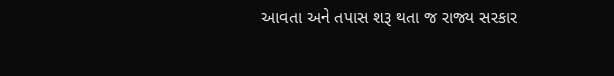આવતા અને તપાસ શરૂ થતા જ રાજ્ય સરકાર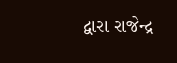દ્વારા રાજેન્દ્ર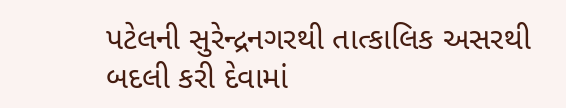પટેલની સુરેન્દ્રનગરથી તાત્કાલિક અસરથી બદલી કરી દેવામાં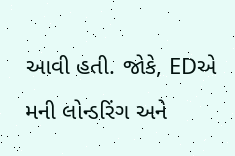આવી હતી. જોકે, EDએ મની લોન્ડરિંગ અને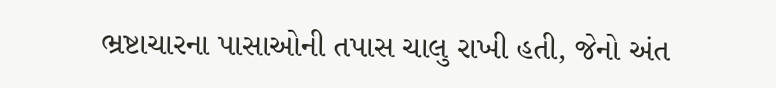ભ્રષ્ટાચારના પાસાઓની તપાસ ચાલુ રાખી હતી, જેનો અંત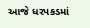આજે ધરપકડમાં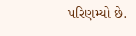પરિણમ્યો છે.